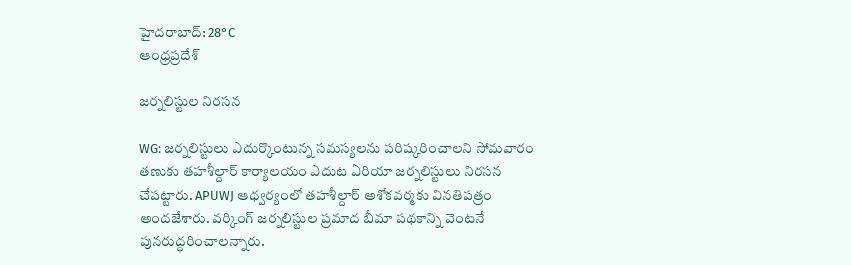హైదరాబాద్: 28°C
ఆంధ్రప్రదేశ్

జర్నలిస్టుల నిరసన

WG: జర్నలిస్టులు ఎదుర్కొంటున్న సమస్యలను పరిష్కరించాలని సోమవారం తణుకు తహశీల్దార్ కార్యాలయం ఎదుట ఏరియా జర్నలిస్టులు నిరసన చేపట్టారు. APUWJ ఆధ్వర్యంలో తహశీల్దార్ అశోకవర్మకు వినతిపత్రం అందజేశారు. వర్కింగ్ జర్నలిస్టుల ప్రమాద బీమా పథకాన్ని వెంటనే పునరుద్ధరించాలన్నారు.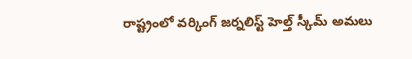రాష్ట్రంలో వర్కింగ్ జర్నలిస్ట్ హెల్త్ స్కీమ్ అమలు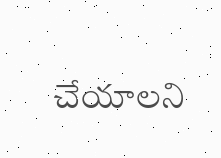చేయాలని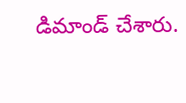డిమాండ్ చేశారు.